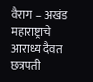वैराग – अखंड महाराष्ट्राचे आराध्य दैवत छत्रपती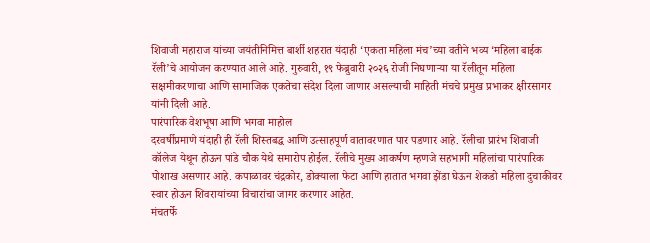शिवाजी महाराज यांच्या जयंतीनिमित्त बार्शी शहरात यंदाही ‘एकता महिला मंच’च्या वतीने भव्य ‘महिला बाईक रॅली’चे आयोजन करण्यात आले आहे. गुरुवारी, १९ फेब्रुवारी २०२६ रोजी निघणाऱ्या या रॅलीतून महिला सक्षमीकरणाचा आणि सामाजिक एकतेचा संदेश दिला जाणार असल्याची माहिती मंचचे प्रमुख प्रभाकर क्षीरसागर यांनी दिली आहे.
पारंपारिक वेशभूषा आणि भगवा माहोल
दरवर्षीप्रमाणे यंदाही ही रॅली शिस्तबद्ध आणि उत्साहपूर्ण वातावरणात पार पडणार आहे. रॅलीचा प्रारंभ शिवाजी कॉलेज येथून होऊन पांडे चौक येथे समारोप होईल. रॅलीचे मुख्य आकर्षण म्हणजे सहभागी महिलांचा पारंपारिक पोशाख असणार आहे. कपाळावर चंद्रकोर, डोक्याला फेटा आणि हातात भगवा झेंडा घेऊन शेकडो महिला दुचाकीवर स्वार होऊन शिवरायांच्या विचारांचा जागर करणार आहेत.
मंचतर्फे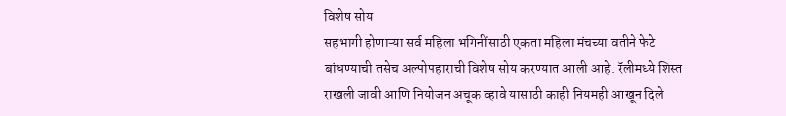विशेष सोय
सहभागी होणाऱ्या सर्व महिला भगिनींसाठी एकता महिला मंचच्या वतीने फेटे बांधण्याची तसेच अल्पोपहाराची विशेष सोय करण्यात आली आहे. रॅलीमध्ये शिस्त राखली जावी आणि नियोजन अचूक व्हावे यासाठी काही नियमही आखून दिले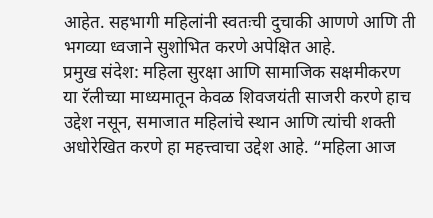आहेत. सहभागी महिलांनी स्वतःची दुचाकी आणणे आणि ती भगव्या ध्वजाने सुशोभित करणे अपेक्षित आहे.
प्रमुख संदेश: महिला सुरक्षा आणि सामाजिक सक्षमीकरण
या रॅलीच्या माध्यमातून केवळ शिवजयंती साजरी करणे हाच उद्देश नसून, समाजात महिलांचे स्थान आणि त्यांची शक्ती अधोरेखित करणे हा महत्त्वाचा उद्देश आहे. “महिला आज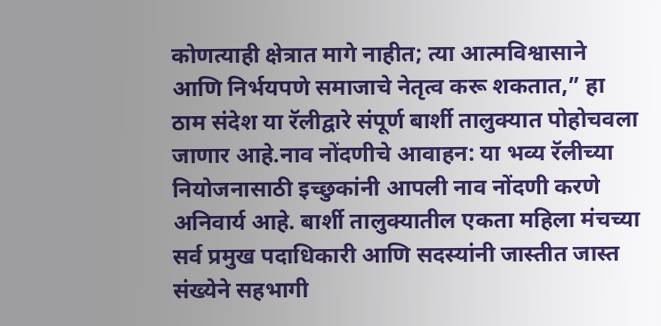कोणत्याही क्षेत्रात मागे नाहीत; त्या आत्मविश्वासाने आणि निर्भयपणे समाजाचे नेतृत्व करू शकतात,” हा ठाम संदेश या रॅलीद्वारे संपूर्ण बार्शी तालुक्यात पोहोचवला जाणार आहे.नाव नोंदणीचे आवाहन: या भव्य रॅलीच्या नियोजनासाठी इच्छुकांनी आपली नाव नोंदणी करणे अनिवार्य आहे. बार्शी तालुक्यातील एकता महिला मंचच्या सर्व प्रमुख पदाधिकारी आणि सदस्यांनी जास्तीत जास्त संख्येने सहभागी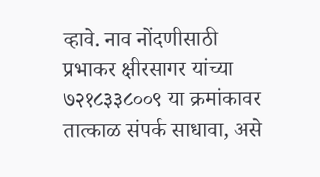व्हावे. नाव नोंदणीसाठी प्रभाकर क्षीरसागर यांच्या ७२१८३३८००९ या क्रमांकावर तात्काळ संपर्क साधावा, असे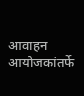आवाहन आयोजकांतर्फे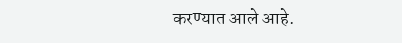करण्यात आले आहे.